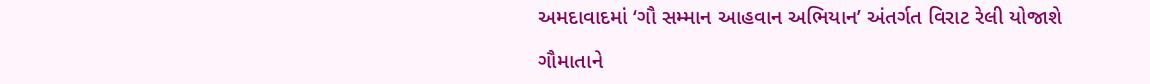અમદાવાદમાં ‘ગૌ સમ્માન આહવાન અભિયાન’ અંતર્ગત વિરાટ રેલી યોજાશે

ગૌમાતાને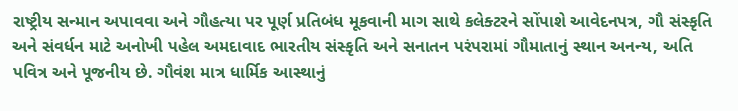રાષ્ટ્રીય સન્માન અપાવવા અને ગૌહત્યા પર પૂર્ણ પ્રતિબંધ મૂકવાની માગ સાથે કલેક્ટરને સોંપાશે આવેદનપત્ર, ગૌ સંસ્કૃતિ અને સંવર્ધન માટે અનોખી પહેલ અમદાવાદ ભારતીય સંસ્કૃતિ અને સનાતન પરંપરામાં ગૌમાતાનું સ્થાન અનન્ય, અતિ પવિત્ર અને પૂજનીય છે. ગૌવંશ માત્ર ધાર્મિક આસ્થાનું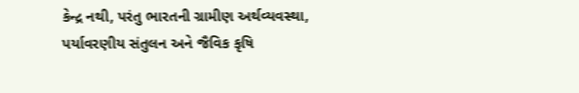કેન્દ્ર નથી, પરંતુ ભારતની ગ્રામીણ અર્થવ્યવસ્થા, પર્યાવરણીય સંતુલન અને જૈવિક કૃષિ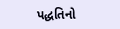પદ્ધતિનો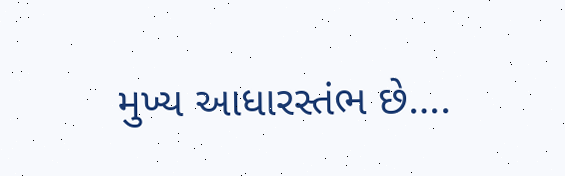મુખ્ય આધારસ્તંભ છે….